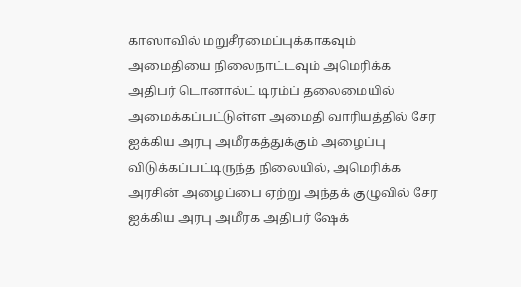காஸாவில் மறுசீரமைப்புக்காகவும் அமைதியை நிலைநாட்டவும் அமெரிக்க அதிபர் டொனால்ட் டிரம்ப் தலைமையில் அமைக்கப்பட்டுள்ள அமைதி வாரியத்தில் சேர ஐக்கிய அரபு அமீரகத்துக்கும் அழைப்பு விடுக்கப்பட்டிருந்த நிலையில், அமெரிக்க அரசின் அழைப்பை ஏற்று அந்தக் குழுவில் சேர ஐக்கிய அரபு அமீரக அதிபர் ஷேக்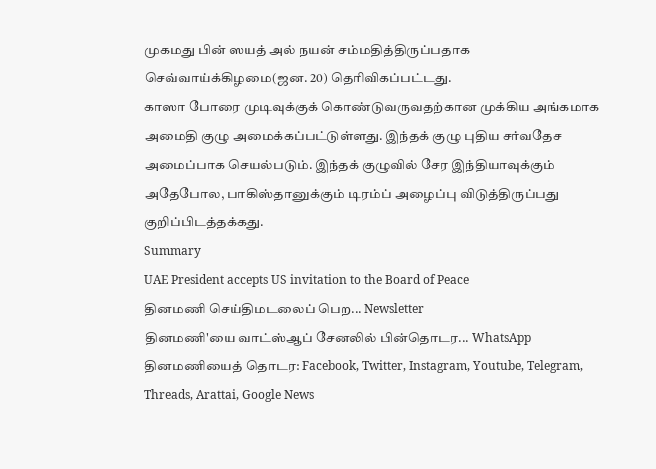முகமது பின் ஸயத் அல் நயன் சம்மதித்திருப்பதாக செவ்வாய்க்கிழமை(ஜன. 20) தெரிவிகப்பட்டது.
காஸா போரை முடிவுக்குக் கொண்டுவருவதற்கான முக்கிய அங்கமாக அமைதி குழு அமைக்கப்பட்டுள்ளது. இந்தக் குழு புதிய சர்வதேச அமைப்பாக செயல்படும். இந்தக் குழுவில் சேர இந்தியாவுக்கும் அதேபோல, பாகிஸ்தானுக்கும் டிரம்ப் அழைப்பு விடுத்திருப்பது குறிப்பிடத்தக்கது.
Summary
UAE President accepts US invitation to the Board of Peace
தினமணி செய்திமடலைப் பெற... Newsletter
தினமணி'யை வாட்ஸ்ஆப் சேனலில் பின்தொடர... WhatsApp
தினமணியைத் தொடர: Facebook, Twitter, Instagram, Youtube, Telegram, Threads, Arattai, Google News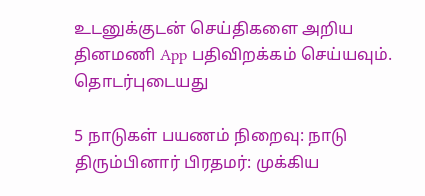உடனுக்குடன் செய்திகளை அறிய தினமணி App பதிவிறக்கம் செய்யவும்.
தொடர்புடையது

5 நாடுகள் பயணம் நிறைவு: நாடு திரும்பினார் பிரதமர்: முக்கிய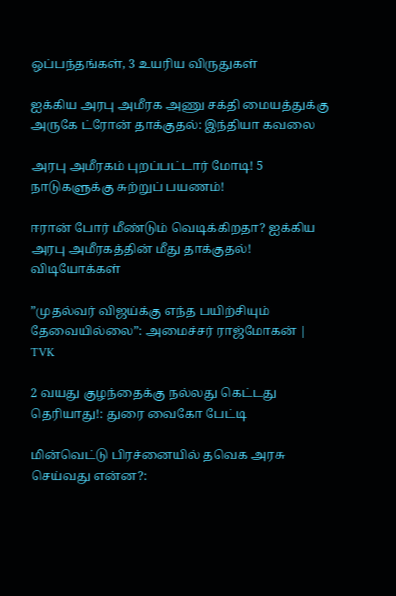ஒப்பந்தங்கள், 3 உயரிய விருதுகள்

ஐக்கிய அரபு அமீரக அணு சக்தி மையத்துக்கு அருகே ட்ரோன் தாக்குதல்: இந்தியா கவலை

அரபு அமீரகம் புறப்பட்டார் மோடி! 5 நாடுகளுக்கு சுற்றுப் பயணம்!

ஈரான் போர் மீண்டும் வெடிக்கிறதா? ஐக்கிய அரபு அமீரகத்தின் மீது தாக்குதல்!
விடியோக்கள்

”முதல்வர் விஜய்க்கு எந்த பயிற்சியும் தேவையில்லை”: அமைச்சர் ராஜ்மோகன் | TVK

2 வயது குழந்தைக்கு நல்லது கெட்டது தெரியாது!: துரை வைகோ பேட்டி

மின்வெட்டு பிரச்னையில் தவெக அரசு செய்வது என்ன?: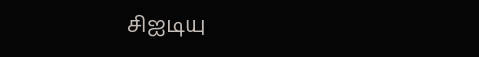சிஐடியு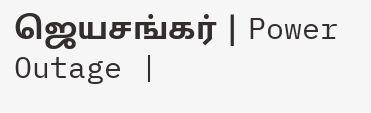ஜெயசங்கர் | Power Outage |